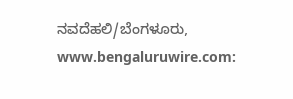ನವದೆಹಲಿ/ಬೆಂಗಳೂರು, www.bengaluruwire.com: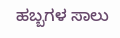ಹಬ್ಬಗಳ ಸಾಲು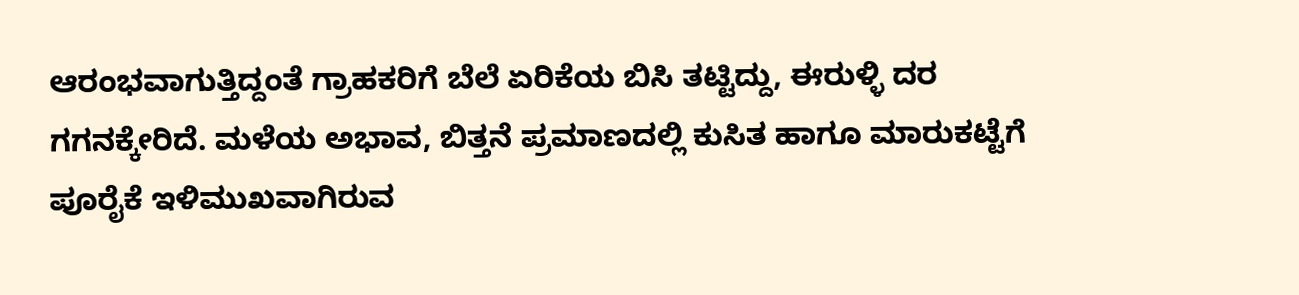ಆರಂಭವಾಗುತ್ತಿದ್ದಂತೆ ಗ್ರಾಹಕರಿಗೆ ಬೆಲೆ ಏರಿಕೆಯ ಬಿಸಿ ತಟ್ಟಿದ್ದು, ಈರುಳ್ಳಿ ದರ ಗಗನಕ್ಕೇರಿದೆ. ಮಳೆಯ ಅಭಾವ, ಬಿತ್ತನೆ ಪ್ರಮಾಣದಲ್ಲಿ ಕುಸಿತ ಹಾಗೂ ಮಾರುಕಟ್ಟೆಗೆ ಪೂರೈಕೆ ಇಳಿಮುಖವಾಗಿರುವ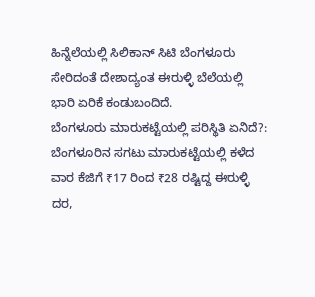ಹಿನ್ನೆಲೆಯಲ್ಲಿ ಸಿಲಿಕಾನ್ ಸಿಟಿ ಬೆಂಗಳೂರು ಸೇರಿದಂತೆ ದೇಶಾದ್ಯಂತ ಈರುಳ್ಳಿ ಬೆಲೆಯಲ್ಲಿ ಭಾರಿ ಏರಿಕೆ ಕಂಡುಬಂದಿದೆ.
ಬೆಂಗಳೂರು ಮಾರುಕಟ್ಟೆಯಲ್ಲಿ ಪರಿಸ್ಥಿತಿ ಏನಿದೆ?:
ಬೆಂಗಳೂರಿನ ಸಗಟು ಮಾರುಕಟ್ಟೆಯಲ್ಲಿ ಕಳೆದ ವಾರ ಕೆಜಿಗೆ ₹17 ರಿಂದ ₹28 ರಷ್ಟಿದ್ದ ಈರುಳ್ಳಿ ದರ,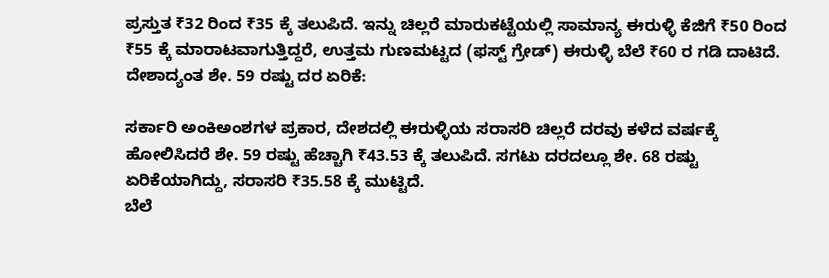ಪ್ರಸ್ತುತ ₹32 ರಿಂದ ₹35 ಕ್ಕೆ ತಲುಪಿದೆ. ಇನ್ನು ಚಿಲ್ಲರೆ ಮಾರುಕಟ್ಟೆಯಲ್ಲಿ ಸಾಮಾನ್ಯ ಈರುಳ್ಳಿ ಕೆಜಿಗೆ ₹50 ರಿಂದ ₹55 ಕ್ಕೆ ಮಾರಾಟವಾಗುತ್ತಿದ್ದರೆ, ಉತ್ತಮ ಗುಣಮಟ್ಟದ (ಫಸ್ಟ್ ಗ್ರೇಡ್) ಈರುಳ್ಳಿ ಬೆಲೆ ₹60 ರ ಗಡಿ ದಾಟಿದೆ.
ದೇಶಾದ್ಯಂತ ಶೇ. 59 ರಷ್ಟು ದರ ಏರಿಕೆ:

ಸರ್ಕಾರಿ ಅಂಕಿಅಂಶಗಳ ಪ್ರಕಾರ, ದೇಶದಲ್ಲಿ ಈರುಳ್ಳಿಯ ಸರಾಸರಿ ಚಿಲ್ಲರೆ ದರವು ಕಳೆದ ವರ್ಷಕ್ಕೆ ಹೋಲಿಸಿದರೆ ಶೇ. 59 ರಷ್ಟು ಹೆಚ್ಚಾಗಿ ₹43.53 ಕ್ಕೆ ತಲುಪಿದೆ. ಸಗಟು ದರದಲ್ಲೂ ಶೇ. 68 ರಷ್ಟು ಏರಿಕೆಯಾಗಿದ್ದು, ಸರಾಸರಿ ₹35.58 ಕ್ಕೆ ಮುಟ್ಟಿದೆ.
ಬೆಲೆ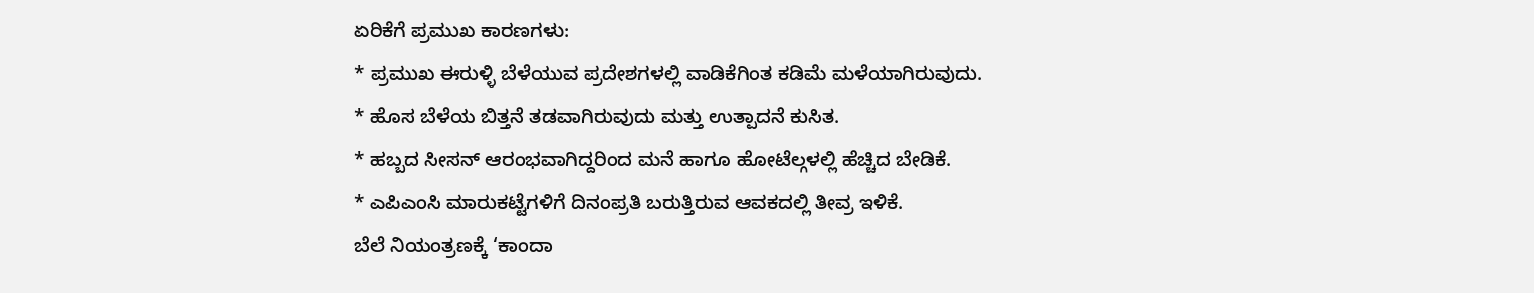ಏರಿಕೆಗೆ ಪ್ರಮುಖ ಕಾರಣಗಳು:
* ಪ್ರಮುಖ ಈರುಳ್ಳಿ ಬೆಳೆಯುವ ಪ್ರದೇಶಗಳಲ್ಲಿ ವಾಡಿಕೆಗಿಂತ ಕಡಿಮೆ ಮಳೆಯಾಗಿರುವುದು.
* ಹೊಸ ಬೆಳೆಯ ಬಿತ್ತನೆ ತಡವಾಗಿರುವುದು ಮತ್ತು ಉತ್ಪಾದನೆ ಕುಸಿತ.
* ಹಬ್ಬದ ಸೀಸನ್ ಆರಂಭವಾಗಿದ್ದರಿಂದ ಮನೆ ಹಾಗೂ ಹೋಟೆಲ್ಗಳಲ್ಲಿ ಹೆಚ್ಚಿದ ಬೇಡಿಕೆ.
* ಎಪಿಎಂಸಿ ಮಾರುಕಟ್ಟೆಗಳಿಗೆ ದಿನಂಪ್ರತಿ ಬರುತ್ತಿರುವ ಆವಕದಲ್ಲಿ ತೀವ್ರ ಇಳಿಕೆ.
ಬೆಲೆ ನಿಯಂತ್ರಣಕ್ಕೆ ‘ಕಾಂದಾ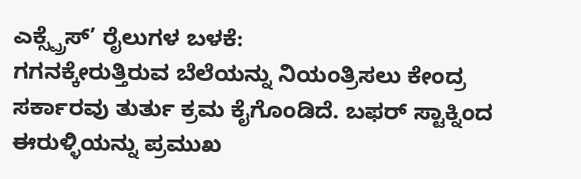ಎಕ್ಸ್ಪ್ರೆಸ್’ ರೈಲುಗಳ ಬಳಕೆ:
ಗಗನಕ್ಕೇರುತ್ತಿರುವ ಬೆಲೆಯನ್ನು ನಿಯಂತ್ರಿಸಲು ಕೇಂದ್ರ ಸರ್ಕಾರವು ತುರ್ತು ಕ್ರಮ ಕೈಗೊಂಡಿದೆ. ಬಫರ್ ಸ್ಟಾಕ್ನಿಂದ ಈರುಳ್ಳಿಯನ್ನು ಪ್ರಮುಖ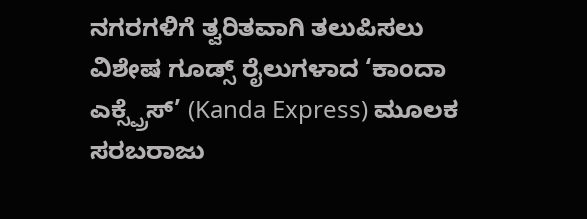ನಗರಗಳಿಗೆ ತ್ವರಿತವಾಗಿ ತಲುಪಿಸಲು ವಿಶೇಷ ಗೂಡ್ಸ್ ರೈಲುಗಳಾದ ‘ಕಾಂದಾ ಎಕ್ಸ್ಪ್ರೆಸ್’ (Kanda Express) ಮೂಲಕ ಸರಬರಾಜು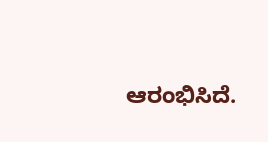ಆರಂಭಿಸಿದೆ.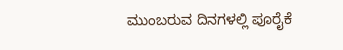ಮುಂಬರುವ ದಿನಗಳಲ್ಲಿ ಪೂರೈಕೆ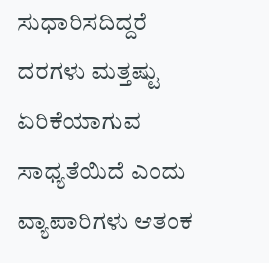ಸುಧಾರಿಸದಿದ್ದರೆ ದರಗಳು ಮತ್ತಷ್ಟು ಏರಿಕೆಯಾಗುವ ಸಾಧ್ಯತೆಯಿದೆ ಎಂದು ವ್ಯಾಪಾರಿಗಳು ಆತಂಕ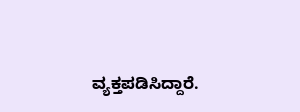ವ್ಯಕ್ತಪಡಿಸಿದ್ದಾರೆ.